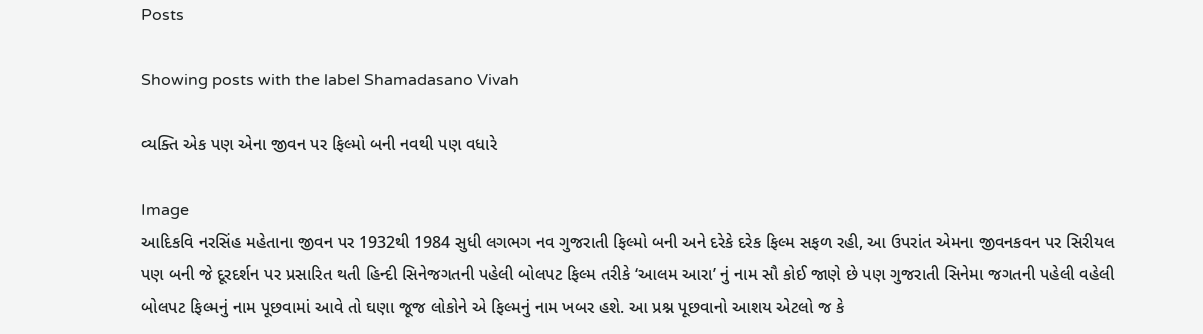Posts

Showing posts with the label Shamadasano Vivah

વ્યક્તિ એક પણ એના જીવન પર ફિલ્મો બની નવથી પણ વધારે

Image
આદિકવિ નરસિંહ મહેતાના જીવન પર 1932થી 1984 સુધી લગભગ નવ ગુજરાતી ફિલ્મો બની અને દરેકે દરેક ફિલ્મ સફળ રહી, આ ઉપરાંત એમના જીવનકવન પર સિરીયલ પણ બની જે દૂરદર્શન પર પ્રસારિત થતી હિન્દી સિનેજગતની પહેલી બોલપટ ફિલ્મ તરીકે ‘આલમ આરા’ નું નામ સૌ કોઈ જાણે છે પણ ગુજરાતી સિનેમા જગતની પહેલી વહેલી બોલપટ ફિલ્મનું નામ પૂછવામાં આવે તો ઘણા જૂજ લોકોને એ ફિલ્મનું નામ ખબર હશે. આ પ્રશ્ન પૂછવાનો આશય એટલો જ કે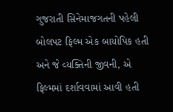ગુજરાતી સિનેમાજગતની પહેલી બોલપટ ફિલ્મ એક બાયોપિક હતી અને જે વ્યક્તિની જીવની, એ ફિલ્મમાં દર્શાવવામાં આવી હતી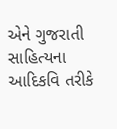એને ગુજરાતી સાહિત્યના આદિકવિ તરીકે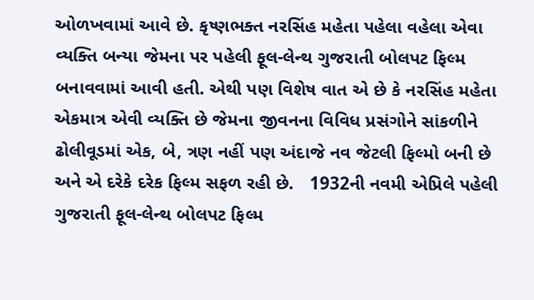ઓળખવામાં આવે છે. કૃષ્ણભક્ત નરસિંહ મહેતા પહેલા વહેલા એવા વ્યક્તિ બન્યા જેમના પર પહેલી ફૂલ-લેન્થ ગુજરાતી બોલપટ ફિલ્મ બનાવવામાં આવી હતી. એથી પણ વિશેષ વાત એ છે કે નરસિંહ મહેતા એકમાત્ર એવી વ્યક્તિ છે જેમના જીવનના વિવિધ પ્રસંગોને સાંકળીને ઢોલીવૂડમાં એક, બે, ત્રણ નહીં પણ અંદાજે નવ જેટલી ફિલ્મો બની છે અને એ દરેકે દરેક ફિલ્મ સફળ રહી છે.   1932ની નવમી એપ્રિલે પહેલી ગુજરાતી ફૂલ-લેન્થ બોલપટ ફિલ્મ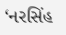‘નરસિંહ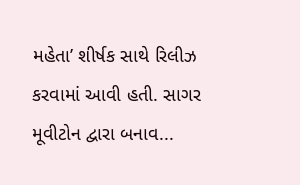મહેતા’ શીર્ષક સાથે રિલીઝ કરવામાં આવી હતી. સાગર મૂવીટોન દ્વારા બનાવ...